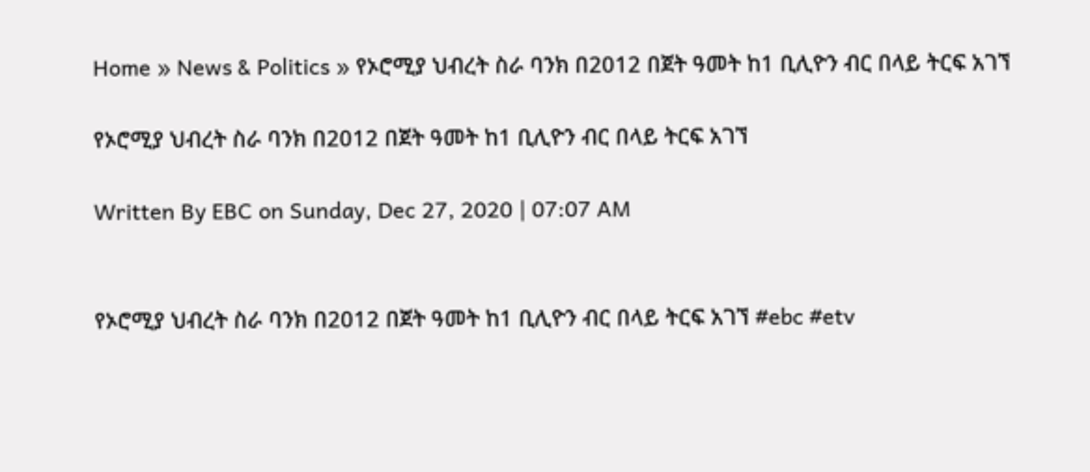Home » News & Politics » የኦሮሚያ ህብረት ስራ ባንክ በ2012 በጀት ዓመት ከ1 ቢሊዮን ብር በላይ ትርፍ አገኘ

የኦሮሚያ ህብረት ስራ ባንክ በ2012 በጀት ዓመት ከ1 ቢሊዮን ብር በላይ ትርፍ አገኘ

Written By EBC on Sunday, Dec 27, 2020 | 07:07 AM


የኦሮሚያ ህብረት ስራ ባንክ በ2012 በጀት ዓመት ከ1 ቢሊዮን ብር በላይ ትርፍ አገኘ #ebc #etv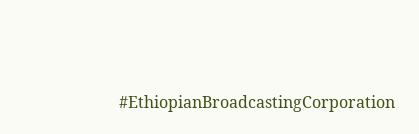#EthiopianBroadcastingCorporation